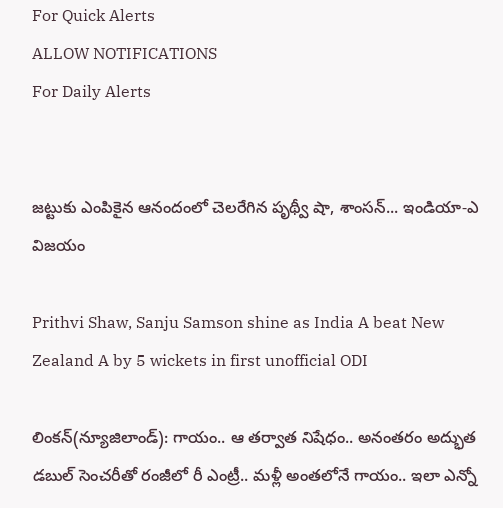For Quick Alerts
ALLOW NOTIFICATIONS
For Daily Alerts


జట్టుకు ఎంపికైన ఆనందంలో చెలరేగిన పృథ్వీ షా, శాంసన్... ఇండియా-ఎ విజయం

Prithvi Shaw, Sanju Samson shine as India A beat New Zealand A by 5 wickets in first unofficial ODI

లింకన్(న్యూజిలాండ్): గాయం.. ఆ తర్వాత నిషేధం.. అనంతరం అద్భుత డబుల్ సెంచరీతో రంజీలో రీ ఎంట్రీ.. మళ్లీ అంతలోనే గాయం.. ఇలా ఎన్నో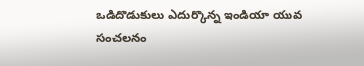ఒడిదొడుకులు ఎదుర్కొన్న ఇండియా యువ సంచలనం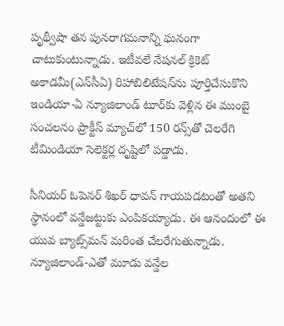పృథ్వీషా తన పునరాగమనాన్ని ఘనంగా చాటుకుంటున్నాడు. ఇటీవలే నేషనల్ క్రికెట్ అకాడమీ(ఎన్‌సీఏ) రిహాబిలిటేషన్‌ను పూర్తిచేసుకొని ఇండియా-ఏ న్యూజిలాండ్ టూర్‌కు వెళ్లిన ఈ ముంబై సంచలనం ప్రాక్టీస్ మ్యాచ్‌లో 150 రన్స్‌తో చెలరేగి టీమిండియా సెలెక్టర్ల దృష్టిలో పడ్డాడు.

సీనియర్ ఓపెనర్ శిఖర్ ధావన్ గాయపడటంతో అతని స్థానంలో వన్డేజట్టుకు ఎంపికయ్యాడు. ఈ ఆనందంలో ఈ యువ బ్యాట్స్‌మన్ మరింత చేలరేగుతున్నాడు. న్యూజిలాండ్-ఎతో మూడు వన్డేల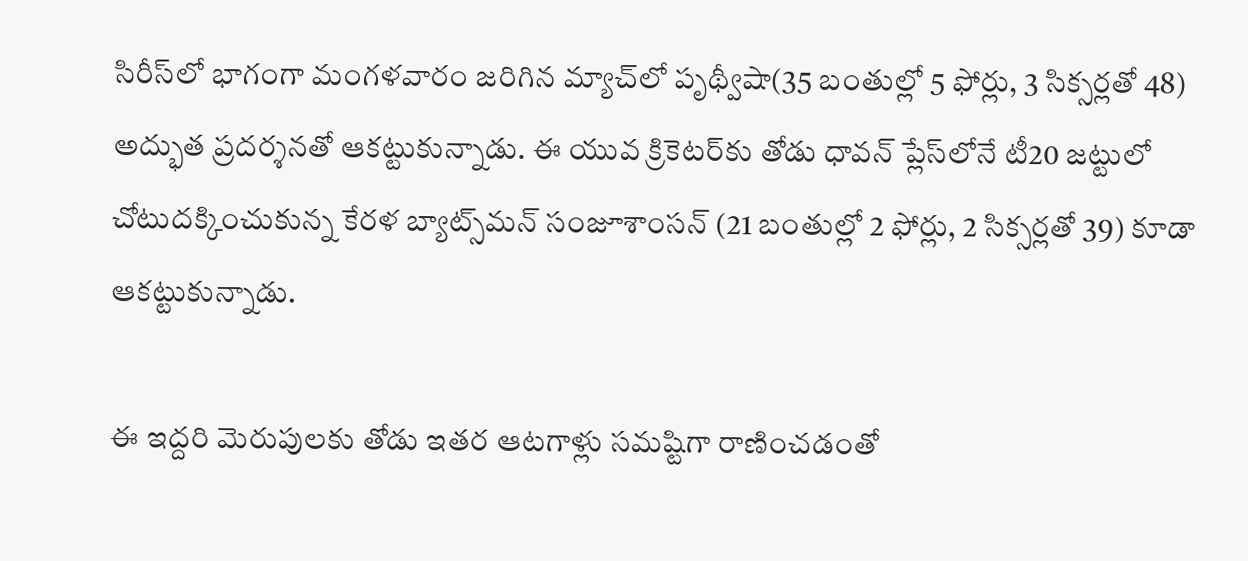సిరీస్‌లో భాగంగా మంగళవారం జరిగిన మ్యాచ్‌లో పృథ్వీషా(35 బంతుల్లో 5 ఫోర్లు, 3 సిక్సర్లతో 48) అద్భుత ప్రదర్శనతో ఆకట్టుకున్నాడు. ఈ యువ క్రికెట‌ర్‌కు తోడు ధావన్‌ ప్లేస్‌లోనే టీ20 జట్టులో చోటుదక్కించుకున్న కేరళ బ్యాట్స్‌మన్ సంజూశాంసన్ (21 బంతుల్లో 2 ఫోర్లు, 2 సిక్సర్లతో 39) కూడా ఆకట్టుకున్నాడు.

ఈ ఇద్దరి మెరుపులకు తోడు ఇతర ఆటగాళ్లు సమష్టిగా రాణించడంతో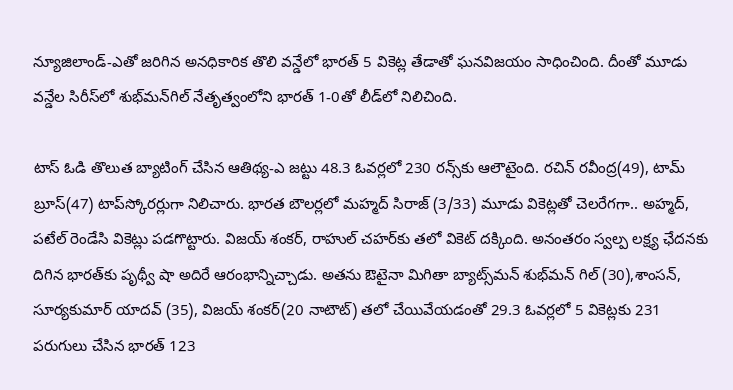న్యూజిలాండ్‌-ఎతో జరిగిన అనధికారిక తొలి వన్డేలో భారత్ 5 వికెట్ల తేడాతో ఘనవిజయం సాధించింది. దీంతో మూడు వన్డేల సిరీస్‌లో శుభ్‌మన్‌గిల్ నేతృత్వంలోని భారత్ 1-0తో లీడ్‌లో నిలిచింది.

టాస్ ఓడి తొలుత బ్యాటింగ్ చేసిన ఆతిథ్య-ఎ జట్టు 48.3 ఓవర్లలో 230 రన్స్‌కు ఆలౌటైంది. రచిన్ రవీంద్ర(49), టామ్ బ్రూస్(47) టాప్‌స్కోరర్లుగా నిలిచారు. భారత బౌలర్లలో మహ్మద్ సిరాజ్ (3/33) మూడు వికెట్లతో చెలరేగగా.. అహ్మద్, పటేల్ రెండేసి వికెట్లు పడగొట్టారు. విజయ్ శంకర్, రాహుల్ చహర్‌కు తలో వికెట్ దక్కింది. అనంతరం స్వల్ప లక్ష్య ఛేదనకు దిగిన భారత్‌కు పృథ్వీ షా అదిరే ఆరంభాన్నిచ్చాడు. అతను ఔటైనా మిగితా బ్యాట్స్‌మన్ శుభ్‌మన్ గిల్ (30),శాంసన్, సూర్యకుమార్ యాదవ్ (35), విజయ్ శంకర్(20 నాటౌట్) తలో చేయివేయడంతో 29.3 ఓవర్లలో 5 వికెట్లకు 231 పరుగులు చేసిన భారత్ 123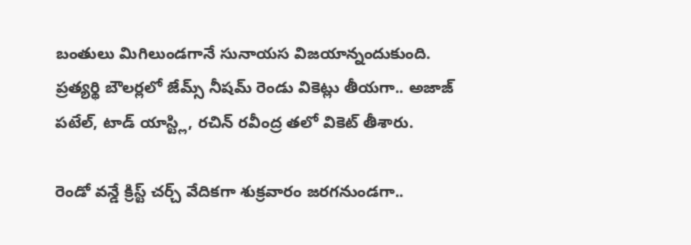బంతులు మిగిలుండగానే సునాయస విజయాన్నందుకుంది. ప్రత్యర్థి బౌలర్లలో జేమ్స్ నీషమ్ రెండు వికెట్లు తీయగా.. అజాజ్ పటేల్, టాడ్ యాస్ట్లి, రచిన్ రవీంద్ర తలో వికెట్ తీశారు.

రెండో వన్డే క్రిస్ట్ చర్చ్ వేదికగా శుక్రవారం జరగనుండగా..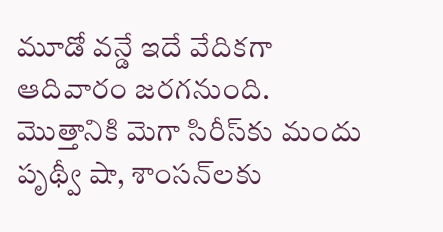మూడో వన్డే ఇదే వేదికగా ఆదివారం జరగనుంది. మొత్తానికి మెగా సిరీస్‌కు మందు పృథ్వీ షా, శాంసన్‌లకు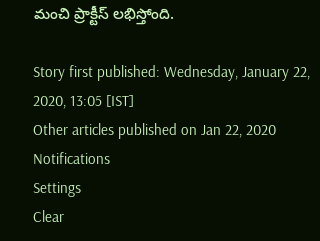మంచి ప్రాక్టీస్ లభిస్తోంది.

Story first published: Wednesday, January 22, 2020, 13:05 [IST]
Other articles published on Jan 22, 2020
Notifications
Settings
Clear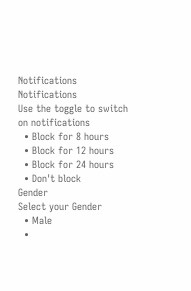Notifications
Notifications
Use the toggle to switch on notifications
  • Block for 8 hours
  • Block for 12 hours
  • Block for 24 hours
  • Don't block
Gender
Select your Gender
  • Male
  •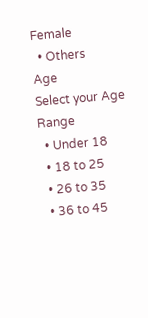Female
  • Others
Age
Select your Age Range
  • Under 18
  • 18 to 25
  • 26 to 35
  • 36 to 45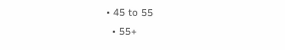• 45 to 55
  • 55+